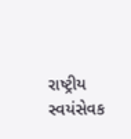રાષ્ટ્રીય સ્વયંસેવક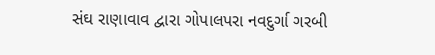સંઘ રાણાવાવ દ્વારા ગોપાલપરા નવદુર્ગા ગરબી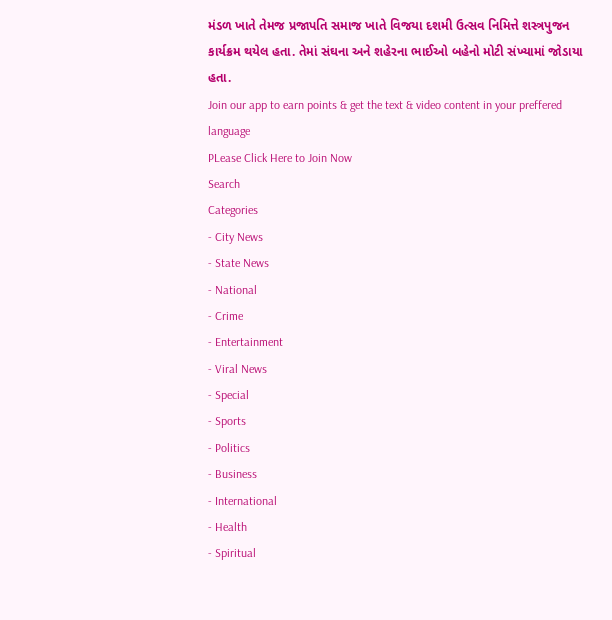મંડળ ખાતે તેમજ પ્રજાપતિ સમાજ ખાતે વિજયા દશમી ઉત્સવ નિમિત્તે શસ્ત્રપુજન કાર્યક્રમ થયેલ હતા. તેમાં સંઘના અને શહેરના ભાઈઓ બહેનો મોટી સંખ્યામાં જોડાયા હતા.
Join our app to earn points & get the text & video content in your preffered language
PLease Click Here to Join Now
Search
Categories
- City News
- State News
- National
- Crime
- Entertainment
- Viral News
- Special
- Sports
- Politics
- Business
- International
- Health
- Spiritual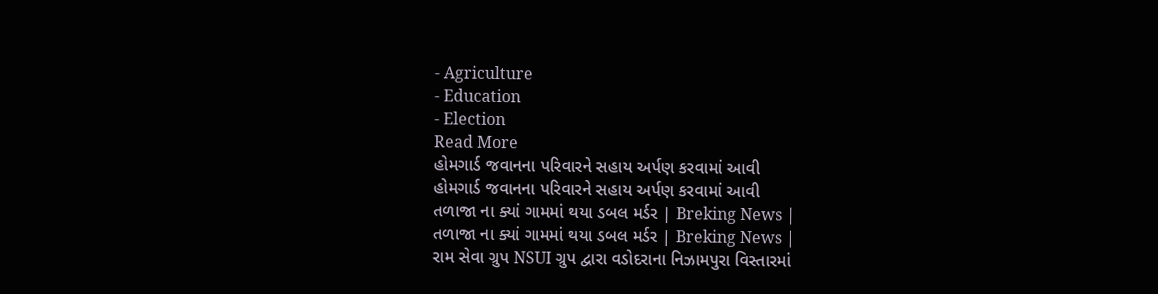- Agriculture
- Education
- Election
Read More
હોમગાર્ડ જવાનના પરિવારને સહાય અર્પણ કરવામાં આવી
હોમગાર્ડ જવાનના પરિવારને સહાય અર્પણ કરવામાં આવી
તળાજા ના ક્યાં ગામમાં થયા ડબલ મર્ડર | Breking News |
તળાજા ના ક્યાં ગામમાં થયા ડબલ મર્ડર | Breking News |
રામ સેવા ગ્રુપ NSUI ગ્રુપ દ્વારા વડોદરાના નિઝામપુરા વિસ્તારમાં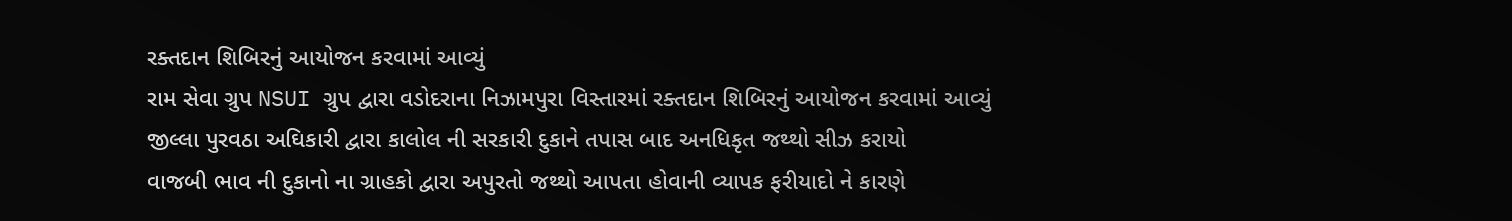રક્તદાન શિબિરનું આયોજન કરવામાં આવ્યું
રામ સેવા ગ્રુપ NSUI ગ્રુપ દ્વારા વડોદરાના નિઝામપુરા વિસ્તારમાં રક્તદાન શિબિરનું આયોજન કરવામાં આવ્યું
જીલ્લા પુરવઠા અઘિકારી દ્વારા કાલોલ ની સરકારી દુકાને તપાસ બાદ અનધિકૃત જથ્થો સીઝ કરાયો
વાજબી ભાવ ની દુકાનો ના ગ્રાહકો દ્વારા અપુરતો જથ્થો આપતા હોવાની વ્યાપક ફરીયાદો ને કારણે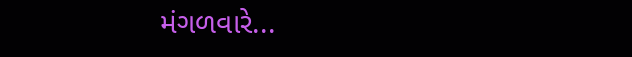મંગળવારે...